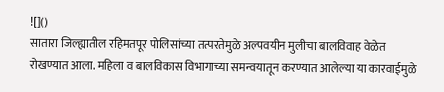![]()
सातारा जिल्ह्यातील रहिमतपूर पोलिसांच्या तत्परतेमुळे अल्पवयीन मुलीचा बालविवाह वेळेत रोखण्यात आला. महिला व बालविकास विभागाच्या समन्वयातून करण्यात आलेल्या या कारवाईमुळे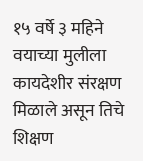१५ वर्षे ३ महिने वयाच्या मुलीला कायदेशीर संरक्षण मिळाले असून तिचे शिक्षण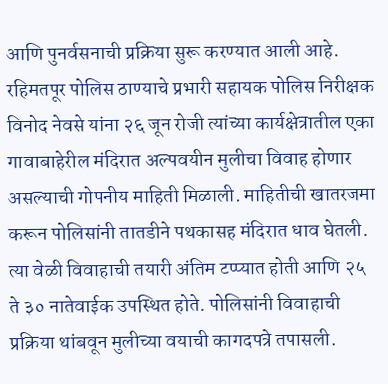आणि पुनर्वसनाची प्रक्रिया सुरू करण्यात आली आहे. रहिमतपूर पोलिस ठाण्याचे प्रभारी सहायक पोलिस निरीक्षक विनोद नेवसे यांना २६ जून रोजी त्यांच्या कार्यक्षेत्रातील एका गावाबाहेरील मंदिरात अल्पवयीन मुलीचा विवाह होणार असल्याची गोपनीय माहिती मिळाली. माहितीची खातरजमा करून पोलिसांनी तातडीने पथकासह मंदिरात धाव घेतली. त्या वेळी विवाहाची तयारी अंतिम टप्प्यात होती आणि २५ ते ३० नातेवाईक उपस्थित होते. पोलिसांनी विवाहाची प्रक्रिया थांबवून मुलीच्या वयाची कागदपत्रे तपासली.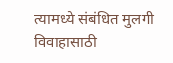त्यामध्ये संबंधित मुलगी विवाहासाठी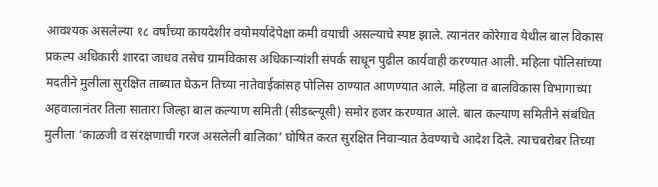आवश्यक असलेल्या १८ वर्षांच्या कायदेशीर वयोमर्यादेपेक्षा कमी वयाची असल्याचे स्पष्ट झाले. त्यानंतर कोरेगाव येथील बाल विकास प्रकल्प अधिकारी शारदा जाधव तसेच ग्रामविकास अधिकाऱ्यांशी संपर्क साधून पुढील कार्यवाही करण्यात आली. महिला पोलिसांच्या मदतीने मुलीला सुरक्षित ताब्यात घेऊन तिच्या नातेवाईकांसह पोलिस ठाण्यात आणण्यात आले. महिला व बालविकास विभागाच्या अहवालानंतर तिला सातारा जिल्हा बाल कल्याण समिती (सीडब्ल्यूसी) समोर हजर करण्यात आले. बाल कल्याण समितीने संबंधित मुलीला ‘काळजी व संरक्षणाची गरज असलेली बालिका’ घोषित करत सुरक्षित निवाऱ्यात ठेवण्याचे आदेश दिले. त्याचबरोबर तिच्या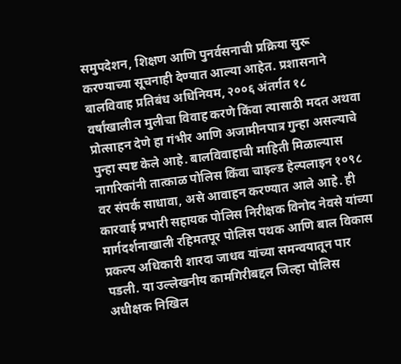समुपदेशन, शिक्षण आणि पुनर्वसनाची प्रक्रिया सुरू करण्याच्या सूचनाही देण्यात आल्या आहेत. प्रशासनाने बालविवाह प्रतिबंध अधिनियम, २००६ अंतर्गत १८ वर्षांखालील मुलीचा विवाह करणे किंवा त्यासाठी मदत अथवा प्रोत्साहन देणे हा गंभीर आणि अजामीनपात्र गुन्हा असल्याचे पुन्हा स्पष्ट केले आहे. बालविवाहाची माहिती मिळाल्यास नागरिकांनी तात्काळ पोलिस किंवा चाइल्ड हेल्पलाइन १०९८ वर संपर्क साधावा, असे आवाहन करण्यात आले आहे. ही कारवाई प्रभारी सहायक पोलिस निरीक्षक विनोद नेवसे यांच्या मार्गदर्शनाखाली रहिमतपूर पोलिस पथक आणि बाल विकास प्रकल्प अधिकारी शारदा जाधव यांच्या समन्वयातून पार पडली. या उल्लेखनीय कामगिरीबद्दल जिल्हा पोलिस अधीक्षक निखिल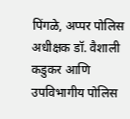पिंगळे, अप्पर पोलिस अधीक्षक डॉ. वैशाली कडुकर आणि उपविभागीय पोलिस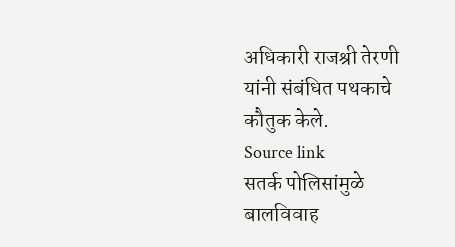अधिकारी राजश्री तेरणी यांनी संबंधित पथकाचे कौतुक केले.
Source link
सतर्क पोलिसांमुळे बालविवाह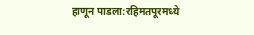हाणून पाडला:रहिमतपूरमध्ये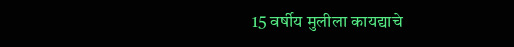15 वर्षीय मुलीला कायद्याचे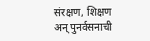संरक्षण, शिक्षण अन् पुनर्वसनाची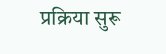प्रक्रिया सुरू